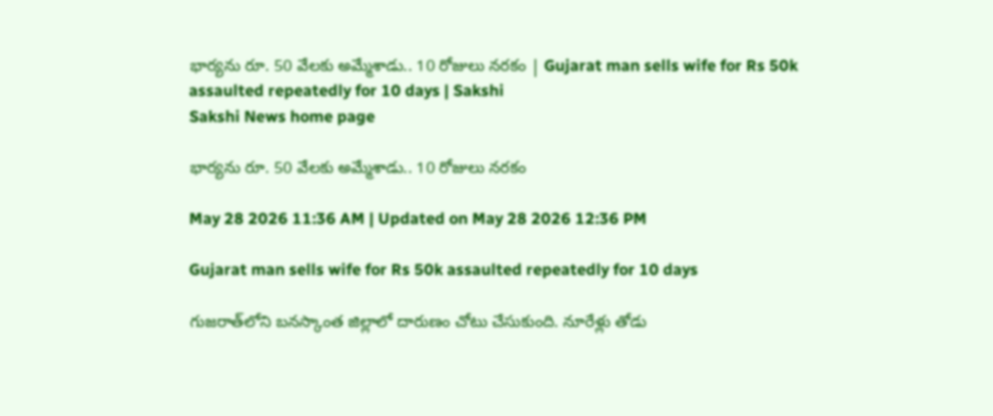భార్యను రూ. 50 వేలకు అమ్మేశాడు.. 10 రోజులు నరకం | Gujarat man sells wife for Rs 50k assaulted repeatedly for 10 days | Sakshi
Sakshi News home page

భార్యను రూ. 50 వేలకు అమ్మేశాడు.. 10 రోజులు నరకం

May 28 2026 11:36 AM | Updated on May 28 2026 12:36 PM

Gujarat man sells wife for Rs 50k assaulted repeatedly for 10 days

గుజరాత్‌లోని బనస్కాంత జిల్లాలో దారుణం చోటు చేసుకుంది. నూరేళ్లు తోడు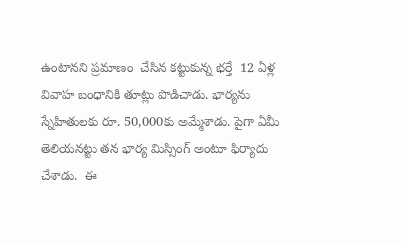ఉంటానని ప్రమాణం  చేసిన కట్టుకున్న భర్తే  12 ఏళ్ల వివాహ బంధానికి తూట్లు పొడిచాడు. భార్యను స్నేహితులకు రూ. 50,000కు అమ్మేశాడు. పైగా ఏమీ తెలియనట్టు తన భార్య మిస్సింగ్‌ అంటూ ఫిర్యాదు చేశాడు.  ఈ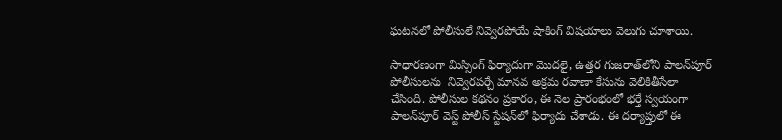ఘటనలో పోలీసులే నివ్వెరపోయే షాకింగ్‌ విషయాలు వెలుగు చూశాయి.

సాధారణంగా మిస్సింగ్‌ ఫిర్యాదుగా మొదలై, ఉత్తర గుజరాత్‌లోని పాలన్‌పూర్ పోలీసులను  నివ్వెరపర్చే మానవ అక్రమ రవాణా కేసును వెలికితీసేలా చేసింది. పోలీసుల కథనం ప్రకారం, ఈ నెల ప్రారంభంలో భర్తే స్వయంగా పాలన్‌పూర్ వెస్ట్ పోలీస్ స్టేషన్‌లో ఫిర్యాదు చేశాడు. ఈ దర్యాప్తులో ఈ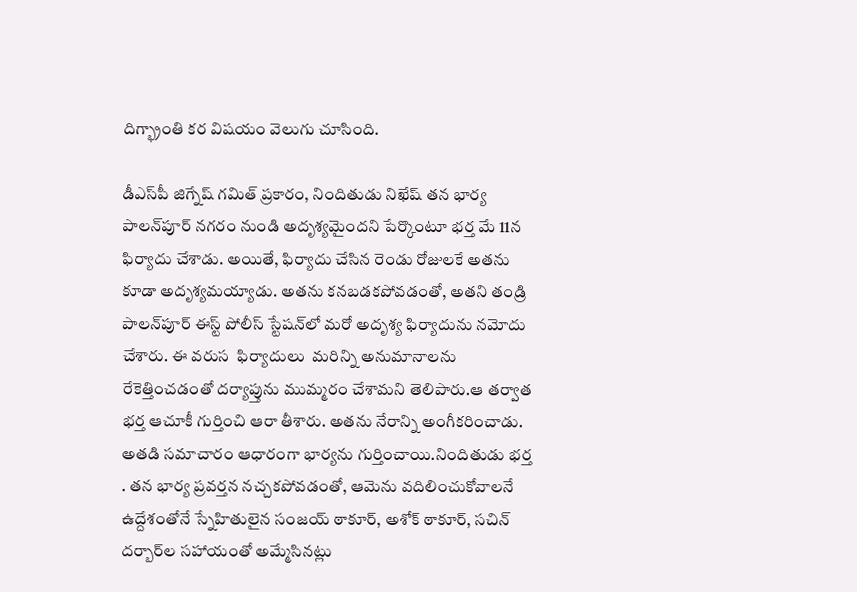దిగ్భ్రాంతి కర విషయం వెలుగు చూసింది.

డీఎస్‌పీ జిగ్నేష్ గమిత్ ప్రకారం, నిందితుడు నిఖేష్‌ తన భార్య పాలన్‌పూర్ నగరం నుండి అదృశ్యమైందని పేర్కొంటూ భర్త మే 11న ఫిర్యాదు చేశాడు. అయితే, ఫిర్యాదు చేసిన రెండు రోజులకే అతను కూడా అదృశ్యమయ్యాడు. అతను కనబడకపోవడంతో, అతని తండ్రి పాలన్‌పూర్ ఈస్ట్ పోలీస్ స్టేషన్‌లో మరో అదృశ్య ఫిర్యాదును నమోదు చేశారు. ఈ వరుస  ఫిర్యాదులు  మరిన్ని అనుమానాలను రేకెత్తించడంతో దర్యాప్తును ముమ్మరం చేశామని తెలిపారు.ఆ తర్వాత భర్త ఆచూకీ గుర్తించి ఆరా తీశారు. అతను నేరాన్ని అంగీకరించాడు. అతడి సమాచారం ఆధారంగా భార్యను గుర్తించాయి.నిందితుడు భర్త . తన భార్య ప్రవర్తన నచ్చకపోవడంతో, ఆమెను వదిలించుకోవాలనే ఉద్దేశంతోనే స్నేహితులైన సంజయ్ ఠాకూర్, అశోక్ ఠాకూర్, సచిన్ దర్బార్‌ల సహాయంతో అమ్మేసినట్లు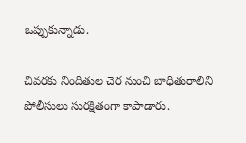ఒప్పుకున్నాడు.

చివరకు నిందితుల చెర నుంచి బాధితురాలిని పోలీసులు సురక్షితంగా కాపాడారు.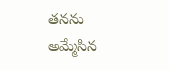తనను అమ్మేసిన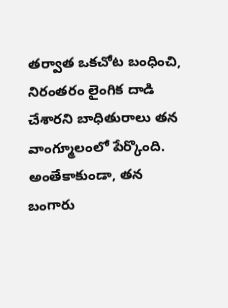తర్వాత ఒకచోట బంధించి, నిరంతరం లైంగిక దాడి చేశారని బాధితురాలు తన వాంగ్మూలంలో పేర్కొంది. అంతేకాకుండా, తన బంగారు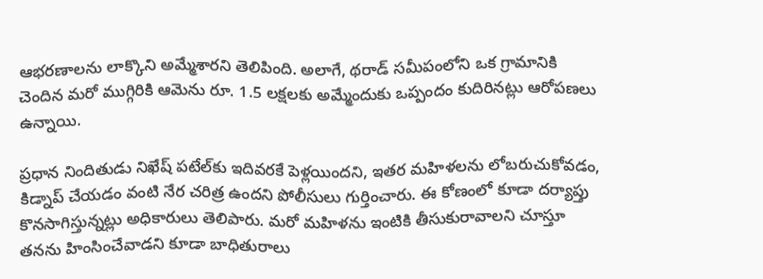ఆభరణాలను లాక్కొని అమ్మేశారని తెలిపింది. అలాగే, థరాడ్ సమీపంలోని ఒక గ్రామానికి చెందిన మరో ముగ్గిరికి ఆమెను రూ. 1.5 లక్షలకు అమ్మేందుకు ఒప్పందం కుదిరినట్లు ఆరోపణలు ఉన్నాయి.

ప్రధాన నిందితుడు నిఖేష్ పటేల్‌కు ఇదివరకే పెళ్లయిందని, ఇతర మహిళలను లోబరుచుకోవడం, కిడ్నాప్ చేయడం వంటి నేర చరిత్ర ఉందని పోలీసులు గుర్తించారు. ఈ కోణంలో కూడా దర్యాప్తు కొనసాగిస్తున్నట్లు అధికారులు తెలిపారు. మరో మహిళను ఇంటికి తీసుకురావాలని చూస్తూ తనను హింసించేవాడని కూడా బాధితురాలు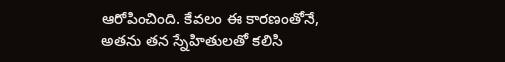ఆరోపించింది. కేవలం ఈ కారణంతోనే, అతను తన స్నేహితులతో కలిసి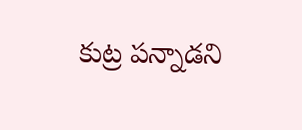కుట్ర పన్నాడని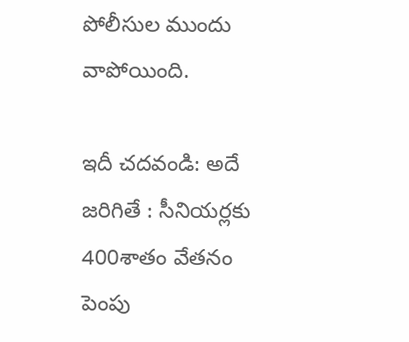పోలీసుల ముందు వాపోయింది.

ఇదీ చదవండి: అదే జరిగితే : సీనియర్లకు 400శాతం వేతనం పెంపు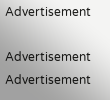Advertisement

Advertisement
Advertisement